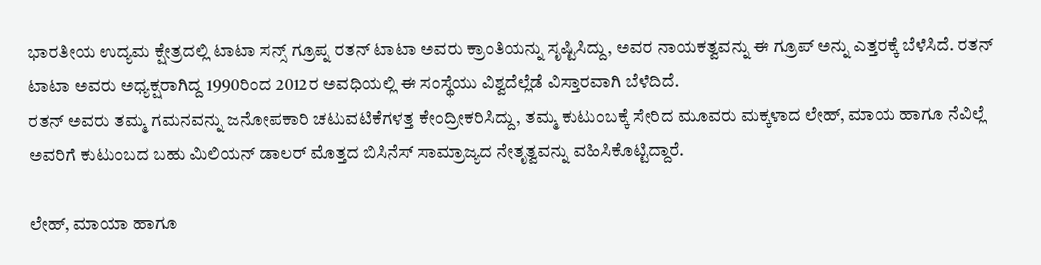ಭಾರತೀಯ ಉದ್ಯಮ ಕ್ಷೇತ್ರದಲ್ಲಿ ಟಾಟಾ ಸನ್ಸ್ ಗ್ರೂಪ್ನ ರತನ್ ಟಾಟಾ ಅವರು ಕ್ರಾಂತಿಯನ್ನು ಸೃಷ್ಟಿಸಿದ್ದು, ಅವರ ನಾಯಕತ್ವವನ್ನು ಈ ಗ್ರೂಪ್ ಅನ್ನು ಎತ್ತರಕ್ಕೆ ಬೆಳೆಸಿದೆ. ರತನ್ ಟಾಟಾ ಅವರು ಅಧ್ಯಕ್ಷರಾಗಿದ್ದ 1990ರಿಂದ 2012ರ ಅವಧಿಯಲ್ಲಿ ಈ ಸಂಸ್ಥೆಯು ವಿಶ್ವದೆಲ್ಲೆಡೆ ವಿಸ್ತಾರವಾಗಿ ಬೆಳೆದಿದೆ.
ರತನ್ ಅವರು ತಮ್ಮ ಗಮನವನ್ನು ಜನೋಪಕಾರಿ ಚಟುವಟಿಕೆಗಳತ್ತ ಕೇಂದ್ರೀಕರಿಸಿದ್ದು, ತಮ್ಮ ಕುಟುಂಬಕ್ಕೆ ಸೇರಿದ ಮೂವರು ಮಕ್ಕಳಾದ ಲೇಹ್, ಮಾಯ ಹಾಗೂ ನೆವಿಲ್ಲೆ ಅವರಿಗೆ ಕುಟುಂಬದ ಬಹು ಮಿಲಿಯನ್ ಡಾಲರ್ ಮೊತ್ತದ ಬಿಸಿನೆಸ್ ಸಾಮ್ರಾಜ್ಯದ ನೇತೃತ್ವವನ್ನು ವಹಿಸಿಕೊಟ್ಟಿದ್ದಾರೆ.

ಲೇಹ್, ಮಾಯಾ ಹಾಗೂ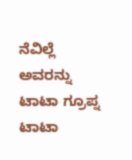ನೆವಿಲ್ಲೆ ಅವರನ್ನು ಟಾಟಾ ಗ್ರೂಪ್ನ ಟಾಟಾ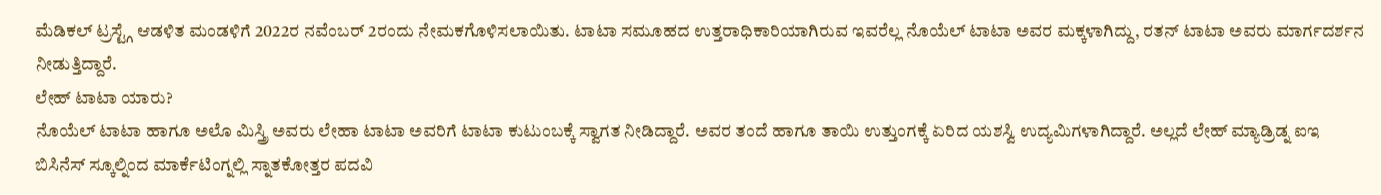ಮೆಡಿಕಲ್ ಟ್ರಸ್ಟ್ಗೆ ಆಡಳಿತ ಮಂಡಳಿಗೆ 2022ರ ನವೆಂಬರ್ 2ರಂದು ನೇಮಕಗೊಳಿಸಲಾಯಿತು. ಟಾಟಾ ಸಮೂಹದ ಉತ್ತರಾಧಿಕಾರಿಯಾಗಿರುವ ಇವರೆಲ್ಲ ನೊಯೆಲ್ ಟಾಟಾ ಅವರ ಮಕ್ಕಳಾಗಿದ್ದು, ರತನ್ ಟಾಟಾ ಅವರು ಮಾರ್ಗದರ್ಶನ ನೀಡುತ್ತಿದ್ದಾರೆ.
ಲೇಹ್ ಟಾಟಾ ಯಾರು?
ನೊಯೆಲ್ ಟಾಟಾ ಹಾಗೂ ಅಲೊ ಮಿಸ್ತ್ರಿ ಅವರು ಲೇಹಾ ಟಾಟಾ ಅವರಿಗೆ ಟಾಟಾ ಕುಟುಂಬಕ್ಕೆ ಸ್ವಾಗತ ನೀಡಿದ್ದಾರೆ. ಅವರ ತಂದೆ ಹಾಗೂ ತಾಯಿ ಉತ್ತುಂಗಕ್ಕೆ ಏರಿದ ಯಶಸ್ವಿ ಉದ್ಯಮಿಗಳಾಗಿದ್ದಾರೆ. ಅಲ್ಲದೆ ಲೇಹ್ ಮ್ಯಾಡ್ರಿಡ್ನ ಐಇ ಬಿಸಿನೆಸ್ ಸ್ಕೂಲ್ನಿಂದ ಮಾರ್ಕೆಟಿಂಗ್ನಲ್ಲಿ ಸ್ನಾತಕೋತ್ತರ ಪದವಿ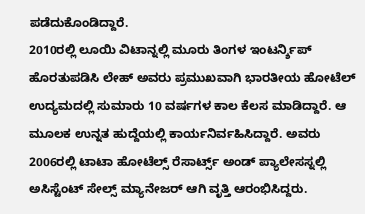ಪಡೆದುಕೊಂಡಿದ್ದಾರೆ.
2010ರಲ್ಲಿ ಲೂಯಿ ವಿಟಾನ್ನಲ್ಲಿ ಮೂರು ತಿಂಗಳ ಇಂಟರ್ನ್ಶಿಪ್ ಹೊರತುಪಡಿಸಿ ಲೇಹ್ ಅವರು ಪ್ರಮುಖವಾಗಿ ಭಾರತೀಯ ಹೋಟೆಲ್ ಉದ್ಯಮದಲ್ಲಿ ಸುಮಾರು 10 ವರ್ಷಗಳ ಕಾಲ ಕೆಲಸ ಮಾಡಿದ್ದಾರೆ. ಆ ಮೂಲಕ ಉನ್ನತ ಹುದ್ದೆಯಲ್ಲಿ ಕಾರ್ಯನಿರ್ವಹಿಸಿದ್ದಾರೆ. ಅವರು 2006ರಲ್ಲಿ ಟಾಟಾ ಹೋಟೆಲ್ಸ್ ರೆಸಾರ್ಟ್ಸ್ ಅಂಡ್ ಪ್ಯಾಲೇಸಸ್ನಲ್ಲಿ ಅಸಿಸ್ಟೆಂಟ್ ಸೇಲ್ಸ್ ಮ್ಯಾನೇಜರ್ ಆಗಿ ವೃತ್ತಿ ಆರಂಭಿಸಿದ್ದರು.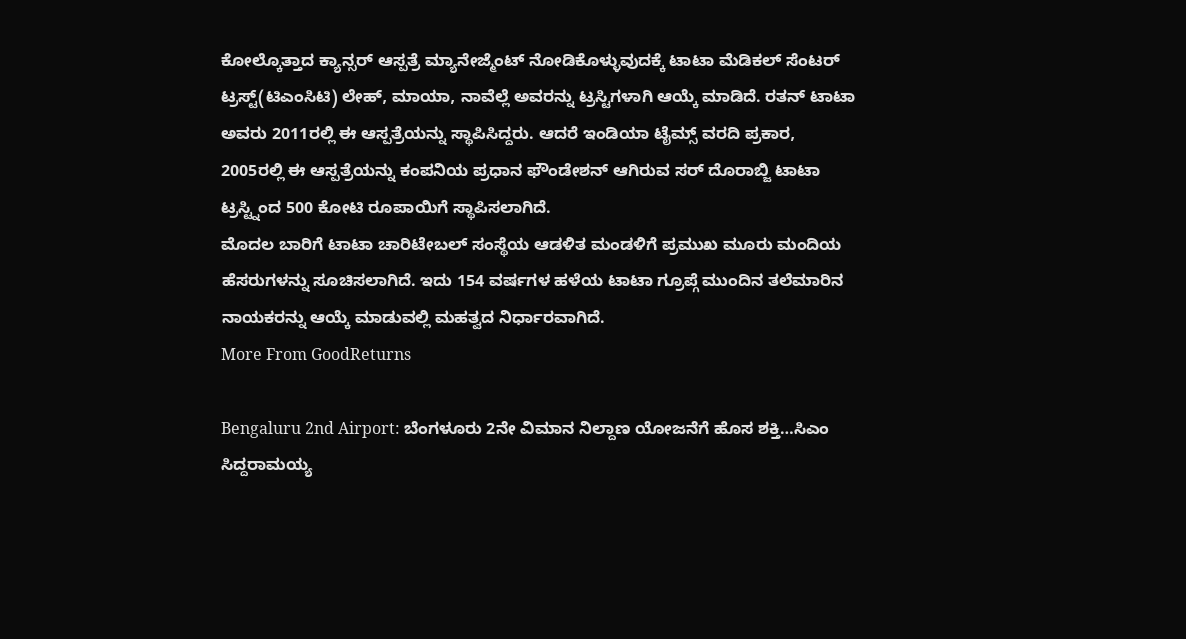ಕೋಲ್ಕೊತ್ತಾದ ಕ್ಯಾನ್ಸರ್ ಆಸ್ಪತ್ರೆ ಮ್ಯಾನೇಜ್ಮೆಂಟ್ ನೋಡಿಕೊಳ್ಳುವುದಕ್ಕೆ ಟಾಟಾ ಮೆಡಿಕಲ್ ಸೆಂಟರ್ ಟ್ರಸ್ಟ್(ಟಿಎಂಸಿಟಿ) ಲೇಹ್, ಮಾಯಾ, ನಾವೆಲ್ಲೆ ಅವರನ್ನು ಟ್ರಸ್ಟಿಗಳಾಗಿ ಆಯ್ಕೆ ಮಾಡಿದೆ. ರತನ್ ಟಾಟಾ ಅವರು 2011ರಲ್ಲಿ ಈ ಆಸ್ಪತ್ರೆಯನ್ನು ಸ್ಥಾಪಿಸಿದ್ದರು. ಆದರೆ ಇಂಡಿಯಾ ಟೈಮ್ಸ್ ವರದಿ ಪ್ರಕಾರ, 2005ರಲ್ಲಿ ಈ ಆಸ್ಪತ್ರೆಯನ್ನು ಕಂಪನಿಯ ಪ್ರಧಾನ ಫೌಂಡೇಶನ್ ಆಗಿರುವ ಸರ್ ದೊರಾಬ್ಜಿ ಟಾಟಾ ಟ್ರಸ್ಟ್ನಿಂದ 500 ಕೋಟಿ ರೂಪಾಯಿಗೆ ಸ್ಥಾಪಿಸಲಾಗಿದೆ.
ಮೊದಲ ಬಾರಿಗೆ ಟಾಟಾ ಚಾರಿಟೇಬಲ್ ಸಂಸ್ಥೆಯ ಆಡಳಿತ ಮಂಡಳಿಗೆ ಪ್ರಮುಖ ಮೂರು ಮಂದಿಯ ಹೆಸರುಗಳನ್ನು ಸೂಚಿಸಲಾಗಿದೆ. ಇದು 154 ವರ್ಷಗಳ ಹಳೆಯ ಟಾಟಾ ಗ್ರೂಪ್ಗೆ ಮುಂದಿನ ತಲೆಮಾರಿನ ನಾಯಕರನ್ನು ಆಯ್ಕೆ ಮಾಡುವಲ್ಲಿ ಮಹತ್ವದ ನಿರ್ಧಾರವಾಗಿದೆ.
More From GoodReturns

Bengaluru 2nd Airport: ಬೆಂಗಳೂರು 2ನೇ ವಿಮಾನ ನಿಲ್ದಾಣ ಯೋಜನೆಗೆ ಹೊಸ ಶಕ್ತಿ…ಸಿಎಂ ಸಿದ್ದರಾಮಯ್ಯ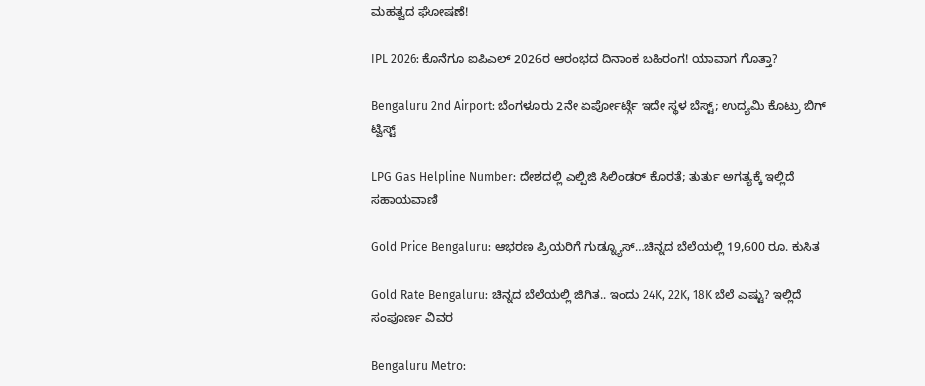ಮಹತ್ವದ ಘೋಷಣೆ!

IPL 2026: ಕೊನೆಗೂ ಐಪಿಎಲ್ 2026ರ ಆರಂಭದ ದಿನಾಂಕ ಬಹಿರಂಗ! ಯಾವಾಗ ಗೊತ್ತಾ?

Bengaluru 2nd Airport: ಬೆಂಗಳೂರು 2ನೇ ಏರ್ಪೋರ್ಟ್ಗೆ ಇದೇ ಸ್ಥಳ ಬೆಸ್ಟ್; ಉದ್ಯಮಿ ಕೊಟ್ರು ಬಿಗ್ ಟ್ವಿಸ್ಟ್

LPG Gas Helpline Number: ದೇಶದಲ್ಲಿ ಎಲ್ಪಿಜಿ ಸಿಲಿಂಡರ್ ಕೊರತೆ; ತುರ್ತು ಅಗತ್ಯಕ್ಕೆ ಇಲ್ಲಿದೆ ಸಹಾಯವಾಣಿ

Gold Price Bengaluru: ಆಭರಣ ಪ್ರಿಯರಿಗೆ ಗುಡ್ನ್ಯೂಸ್…ಚಿನ್ನದ ಬೆಲೆಯಲ್ಲಿ 19,600 ರೂ. ಕುಸಿತ

Gold Rate Bengaluru: ಚಿನ್ನದ ಬೆಲೆಯಲ್ಲಿ ಜಿಗಿತ.. ಇಂದು 24K, 22K, 18K ಬೆಲೆ ಎಷ್ಟು? ಇಲ್ಲಿದೆ ಸಂಪೂರ್ಣ ವಿವರ

Bengaluru Metro: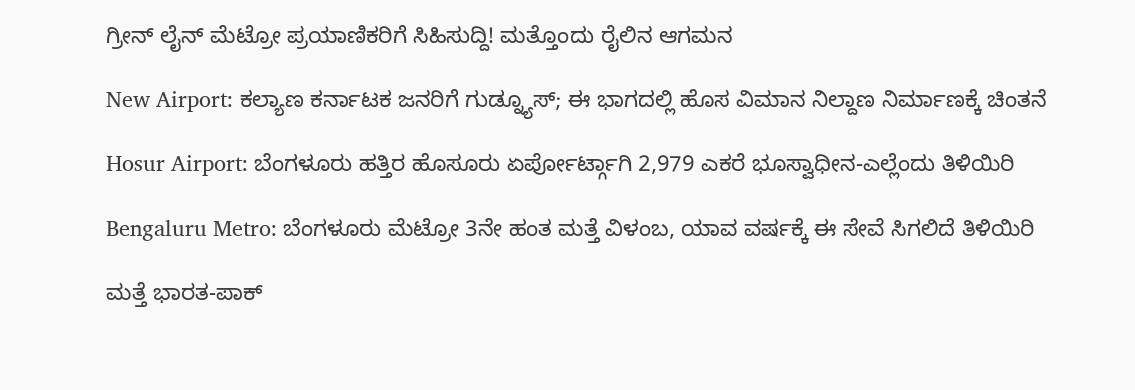ಗ್ರೀನ್ ಲೈನ್ ಮೆಟ್ರೋ ಪ್ರಯಾಣಿಕರಿಗೆ ಸಿಹಿಸುದ್ದಿ! ಮತ್ತೊಂದು ರೈಲಿನ ಆಗಮನ

New Airport: ಕಲ್ಯಾಣ ಕರ್ನಾಟಕ ಜನರಿಗೆ ಗುಡ್ನ್ಯೂಸ್; ಈ ಭಾಗದಲ್ಲಿ ಹೊಸ ವಿಮಾನ ನಿಲ್ದಾಣ ನಿರ್ಮಾಣಕ್ಕೆ ಚಿಂತನೆ

Hosur Airport: ಬೆಂಗಳೂರು ಹತ್ತಿರ ಹೊಸೂರು ಏರ್ಪೋರ್ಟ್ಗಾಗಿ 2,979 ಎಕರೆ ಭೂಸ್ವಾಧೀನ-ಎಲ್ಲೆಂದು ತಿಳಿಯಿರಿ

Bengaluru Metro: ಬೆಂಗಳೂರು ಮೆಟ್ರೋ 3ನೇ ಹಂತ ಮತ್ತೆ ವಿಳಂಬ, ಯಾವ ವರ್ಷಕ್ಕೆ ಈ ಸೇವೆ ಸಿಗಲಿದೆ ತಿಳಿಯಿರಿ

ಮತ್ತೆ ಭಾರತ-ಪಾಕ್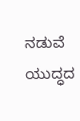ನಡುವೆ ಯುದ್ಧದ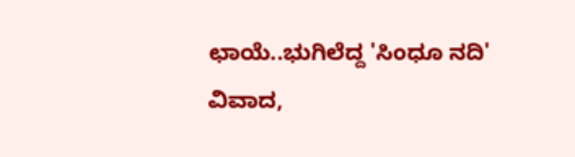ಛಾಯೆ..ಭುಗಿಲೆದ್ದ 'ಸಿಂಧೂ ನದಿ' ವಿವಾದ,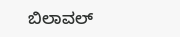ಬಿಲಾವಲ್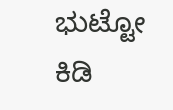ಭುಟ್ಟೋ ಕಿಡಿ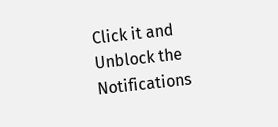Click it and Unblock the Notifications